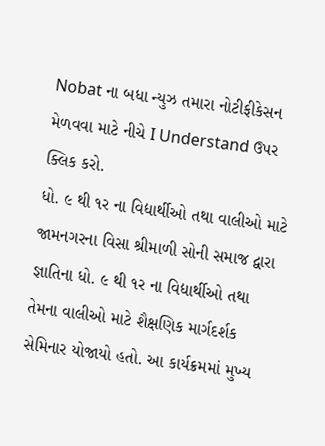Nobat ના બધા ન્યુઝ તમારા નોટીફીકેસન મેળવવા માટે નીચે I Understand ઉપર ક્લિક કરો.
ધો. ૯ થી ૧ર ના વિદ્યાર્થીઓ તથા વાલીઓ માટે
જામનગરના વિસા શ્રીમાળી સોની સમાજ દ્વારા જ્ઞાતિના ધો. ૯ થી ૧ર ના વિદ્યાર્થીઓ તથા તેમના વાલીઓ માટે શૈક્ષણિક માર્ગદર્શક સેમિનાર યોજાયો હતો. આ કાર્યક્રમમાં મુખ્ય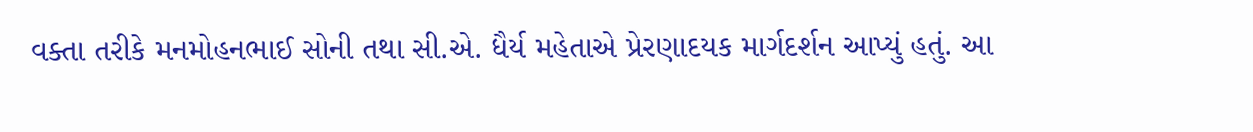વક્તા તરીકે મનમોહનભાઈ સોની તથા સી.એ. ધૈર્ય મહેતાએ પ્રેરણાદયક માર્ગદર્શન આપ્યું હતું. આ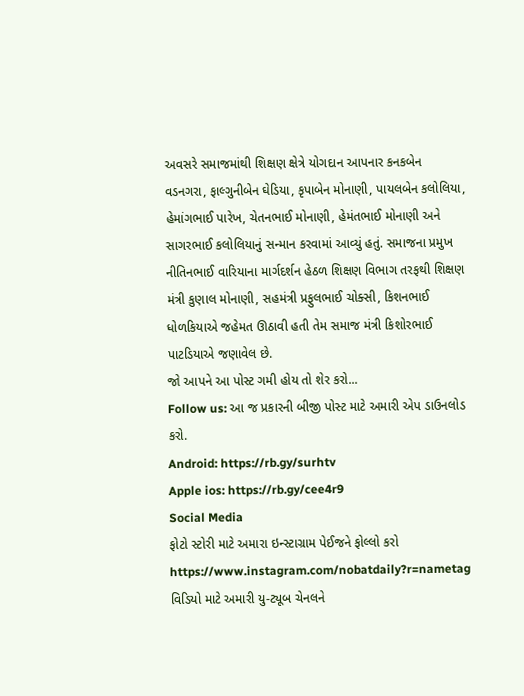અવસરે સમાજમાંથી શિક્ષણ ક્ષેત્રે યોગદાન આપનાર કનકબેન વડનગરા, ફાલ્ગુનીબેન ઘેડિયા, કૃપાબેન મોનાણી, પાયલબેન કલોલિયા, હેમાંગભાઈ પારેખ, ચેતનભાઈ મોનાણી, હેમંતભાઈ મોનાણી અને સાગરભાઈ કલોલિયાનું સન્માન કરવામાં આવ્યું હતું. સમાજના પ્રમુખ નીતિનભાઈ વારિયાના માર્ગદર્શન હેઠળ શિક્ષણ વિભાગ તરફથી શિક્ષણ મંત્રી કુણાલ મોનાણી, સહમંત્રી પ્રફુલભાઈ ચોક્સી, કિશનભાઈ ધોળકિયાએ જહેમત ઊઠાવી હતી તેમ સમાજ મંત્રી કિશોરભાઈ પાટડિયાએ જણાવેલ છે.
જો આપને આ પોસ્ટ ગમી હોય તો શેર કરો...
Follow us: આ જ પ્રકારની બીજી પોસ્ટ માટે અમારી એપ ડાઉનલોડ કરો.
Android: https://rb.gy/surhtv
Apple ios: https://rb.gy/cee4r9
Social Media
ફોટો સ્ટોરી માટે અમારા ઇન્સ્ટાગ્રામ પેઈજને ફોલ્લો કરો
https://www.instagram.com/nobatdaily?r=nametag
વિડિયો માટે અમારી યુ-ટ્યૂબ ચેનલને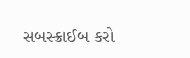સબસ્ક્રાઈબ કરો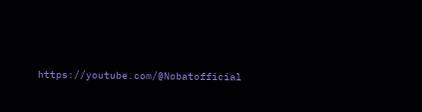https://youtube.com/@Nobatofficial